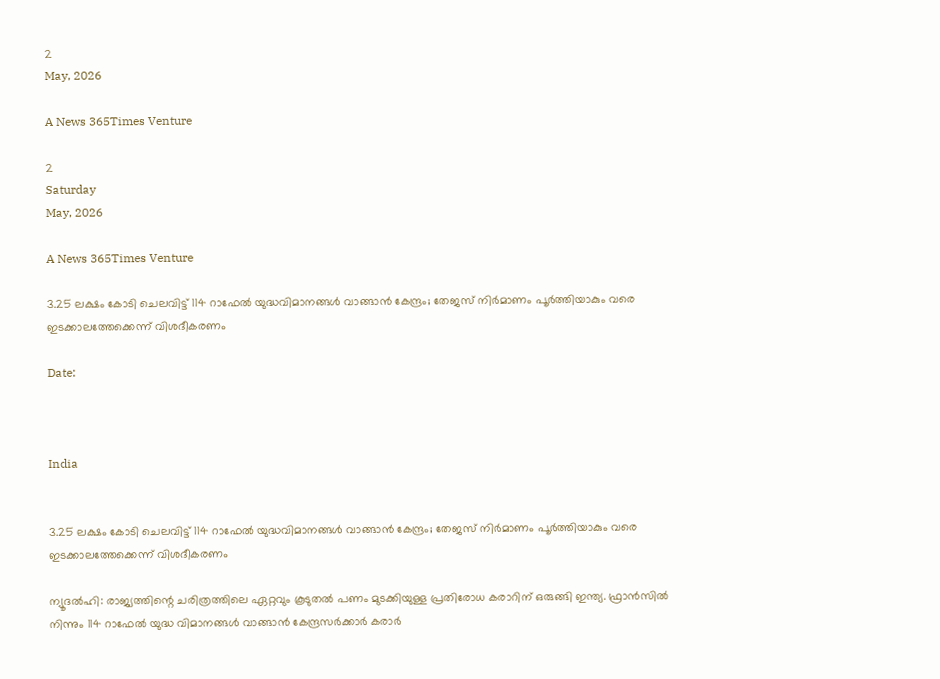2
May, 2026

A News 365Times Venture

2
Saturday
May, 2026

A News 365Times Venture

3.25 ലക്ഷം കോടി ചെലവിട്ട് 114 റാഫേല്‍ യുദ്ധവിമാനങ്ങള്‍ വാങ്ങാന്‍ കേന്ദ്രം; തേജസ് നിര്‍മാണം പൂര്‍ത്തിയാകും വരെ ഇടക്കാലത്തേക്കെന്ന് വിശദീകരണം

Date:



India


3.25 ലക്ഷം കോടി ചെലവിട്ട് 114 റാഫേല്‍ യുദ്ധവിമാനങ്ങള്‍ വാങ്ങാന്‍ കേന്ദ്രം; തേജസ് നിര്‍മാണം പൂര്‍ത്തിയാകും വരെ ഇടക്കാലത്തേക്കെന്ന് വിശദീകരണം

ന്യൂദല്‍ഹി: രാജ്യത്തിന്റെ ചരിത്രത്തിലെ ഏറ്റവും കൂടുതല്‍ പണം മുടക്കിയുള്ള പ്രതിരോധ കരാറിന് ഒരുങ്ങി ഇന്ത്യ. ഫ്രാന്‍സില്‍ നിന്നും 114 റാഫേല്‍ യുദ്ധ വിമാനങ്ങള്‍ വാങ്ങാന്‍ കേന്ദ്രസര്‍ക്കാര്‍ കരാര്‍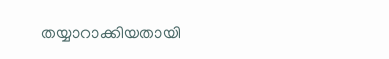തയ്യാറാക്കിയതായി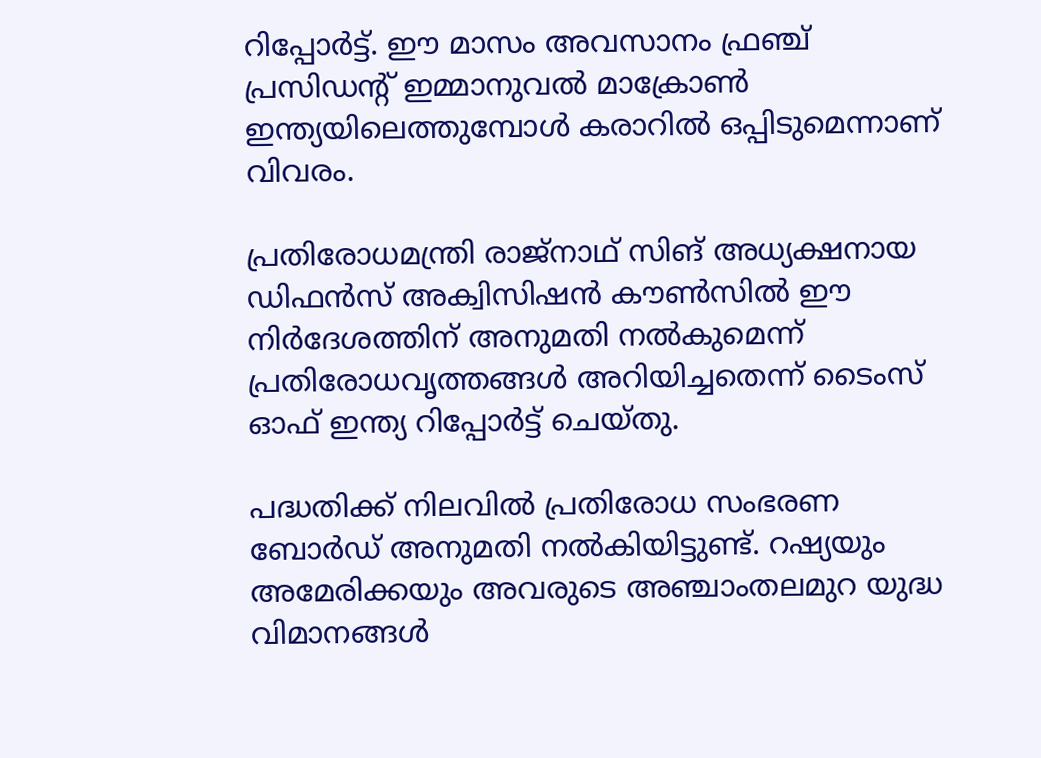റിപ്പോര്‍ട്ട്. ഈ മാസം അവസാനം ഫ്രഞ്ച് പ്രസിഡന്റ് ഇമ്മാനുവല്‍ മാക്രോണ്‍ ഇന്ത്യയിലെത്തുമ്പോള്‍ കരാറില്‍ ഒപ്പിടുമെന്നാണ് വിവരം.

പ്രതിരോധമന്ത്രി രാജ്‌നാഥ് സിങ് അധ്യക്ഷനായ ഡിഫന്‍സ് അക്വിസിഷന്‍ കൗണ്‍സില്‍ ഈ നിര്‍ദേശത്തിന് അനുമതി നല്‍കുമെന്ന് പ്രതിരോധവൃത്തങ്ങള്‍ അറിയിച്ചതെന്ന് ടൈംസ് ഓഫ് ഇന്ത്യ റിപ്പോര്‍ട്ട് ചെയ്തു.

പദ്ധതിക്ക് നിലവില്‍ പ്രതിരോധ സംഭരണ ബോര്‍ഡ് അനുമതി നല്‍കിയിട്ടുണ്ട്. റഷ്യയും അമേരിക്കയും അവരുടെ അഞ്ചാംതലമുറ യുദ്ധ വിമാനങ്ങള്‍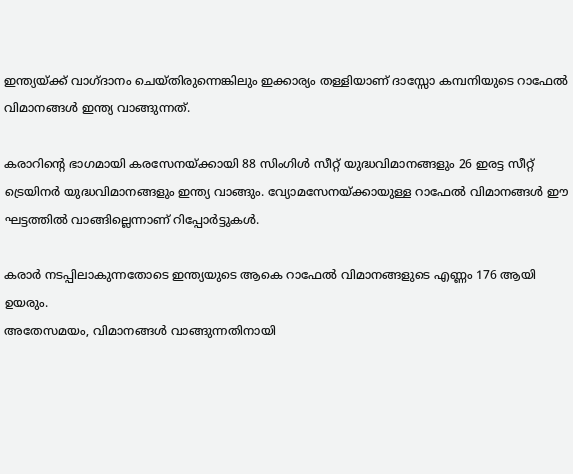ഇന്ത്യയ്ക്ക് വാഗ്ദാനം ചെയ്തിരുന്നെങ്കിലും ഇക്കാര്യം തള്ളിയാണ് ദാസ്സോ കമ്പനിയുടെ റാഫേല്‍ വിമാനങ്ങള്‍ ഇന്ത്യ വാങ്ങുന്നത്.

കരാറിന്റെ ഭാഗമായി കരസേനയ്ക്കായി 88 സിംഗിള്‍ സീറ്റ് യുദ്ധവിമാനങ്ങളും 26 ഇരട്ട സീറ്റ് ട്രെയിനര്‍ യുദ്ധവിമാനങ്ങളും ഇന്ത്യ വാങ്ങും. വ്യോമസേനയ്ക്കായുള്ള റാഫേല്‍ വിമാനങ്ങള്‍ ഈ ഘട്ടത്തില്‍ വാങ്ങില്ലെന്നാണ് റിപ്പോര്‍ട്ടുകള്‍.

കരാര്‍ നടപ്പിലാകുന്നതോടെ ഇന്ത്യയുടെ ആകെ റാഫേല്‍ വിമാനങ്ങളുടെ എണ്ണം 176 ആയി ഉയരും.
അതേസമയം, വിമാനങ്ങള്‍ വാങ്ങുന്നതിനായി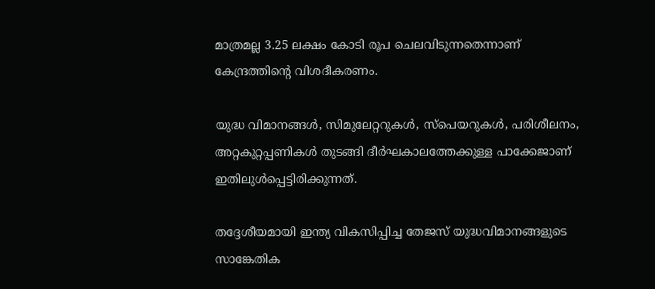മാത്രമല്ല 3.25 ലക്ഷം കോടി രൂപ ചെലവിടുന്നതെന്നാണ് കേന്ദ്രത്തിന്റെ വിശദീകരണം.

യുദ്ധ വിമാനങ്ങള്‍, സിമുലേറ്ററുകള്‍, സ്‌പെയറുകള്‍, പരിശീലനം, അറ്റകുറ്റപ്പണികള്‍ തുടങ്ങി ദീര്‍ഘകാലത്തേക്കുള്ള പാക്കേജാണ് ഇതിലുള്‍പ്പെട്ടിരിക്കുന്നത്.

തദ്ദേശീയമായി ഇന്ത്യ വികസിപ്പിച്ച തേജസ് യുദ്ധവിമാനങ്ങളുടെ സാങ്കേതിക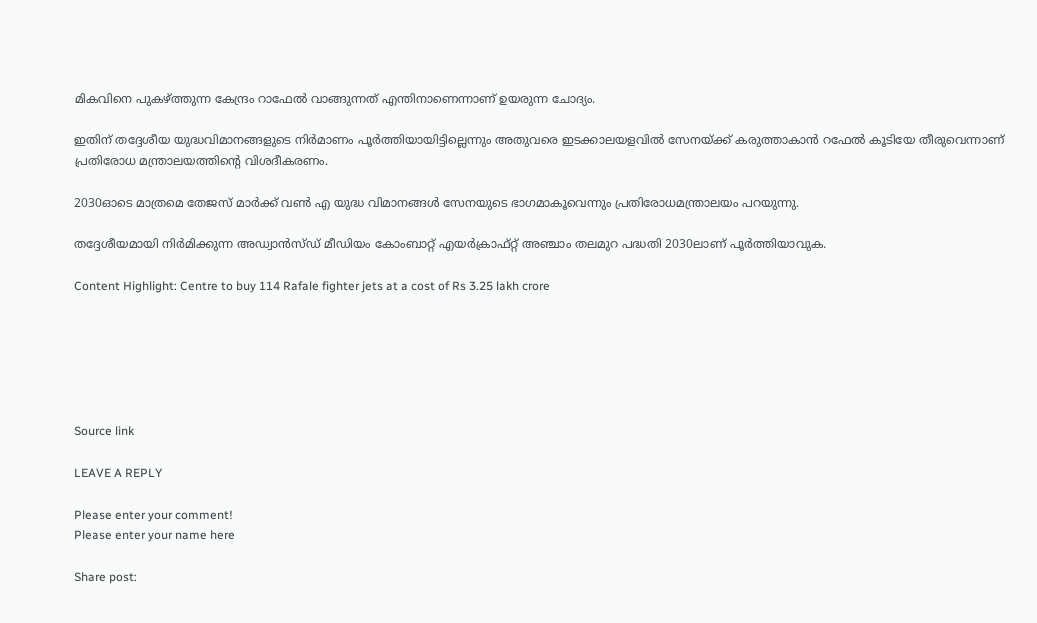മികവിനെ പുകഴ്ത്തുന്ന കേന്ദ്രം റാഫേല്‍ വാങ്ങുന്നത് എന്തിനാണെന്നാണ് ഉയരുന്ന ചോദ്യം.

ഇതിന് തദ്ദേശീയ യുദ്ധവിമാനങ്ങളുടെ നിര്‍മാണം പൂര്‍ത്തിയായിട്ടില്ലെന്നും അതുവരെ ഇടക്കാലയളവില്‍ സേനയ്ക്ക് കരുത്താകാന്‍ റഫേല്‍ കൂടിയേ തീരുവെന്നാണ് പ്രതിരോധ മന്ത്രാലയത്തിന്റെ വിശദീകരണം.

2030ഓടെ മാത്രമെ തേജസ് മാര്‍ക്ക് വണ്‍ എ യുദ്ധ വിമാനങ്ങള്‍ സേനയുടെ ഭാഗമാകൂവെന്നും പ്രതിരോധമന്ത്രാലയം പറയുന്നു.

തദ്ദേശീയമായി നിര്‍മിക്കുന്ന അഡ്വാന്‍സ്ഡ് മീഡിയം കോംബാറ്റ് എയര്‍ക്രാഫ്റ്റ് അഞ്ചാം തലമുറ പദ്ധതി 2030ലാണ് പൂര്‍ത്തിയാവുക.

Content Highlight: Centre to buy 114 Rafale fighter jets at a cost of Rs 3.25 lakh crore






Source link

LEAVE A REPLY

Please enter your comment!
Please enter your name here

Share post: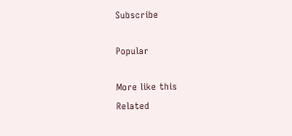Subscribe

Popular

More like this
Related